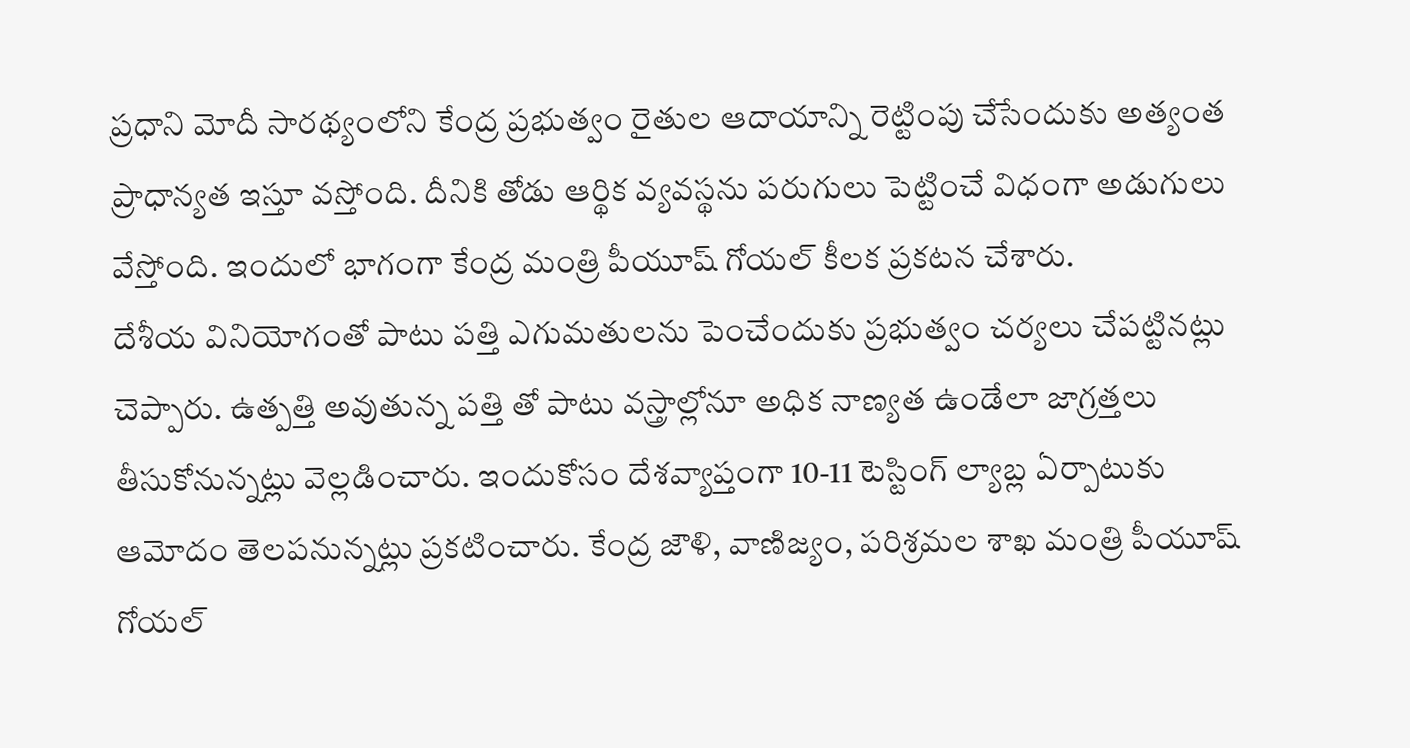ప్రధాని మోదీ సారథ్యంలోని కేంద్ర ప్రభుత్వం రైతుల ఆదాయాన్ని రెట్టింపు చేసేందుకు అత్యంత ప్రాధాన్యత ఇస్తూ వస్తోంది. దీనికి తోడు ఆర్థిక వ్యవస్థను పరుగులు పెట్టించే విధంగా అడుగులు వేస్తోంది. ఇందులో భాగంగా కేంద్ర మంత్రి పీయూష్ గోయల్ కీలక ప్రకటన చేశారు.
దేశీయ వినియోగంతో పాటు పత్తి ఎగుమతులను పెంచేందుకు ప్రభుత్వం చర్యలు చేపట్టినట్లు చెప్పారు. ఉత్పత్తి అవుతున్న పత్తి తో పాటు వస్త్రాల్లోనూ అధిక నాణ్యత ఉండేలా జాగ్రత్తలు తీసుకోనున్నట్లు వెల్లడించారు. ఇందుకోసం దేశవ్యాప్తంగా 10-11 టెస్టింగ్ ల్యాబ్ల ఏర్పాటుకు ఆమోదం తెలపనున్నట్లు ప్రకటించారు. కేంద్ర జౌళి, వాణిజ్యం, పరిశ్రమల శాఖ మంత్రి పీయూష్ గోయల్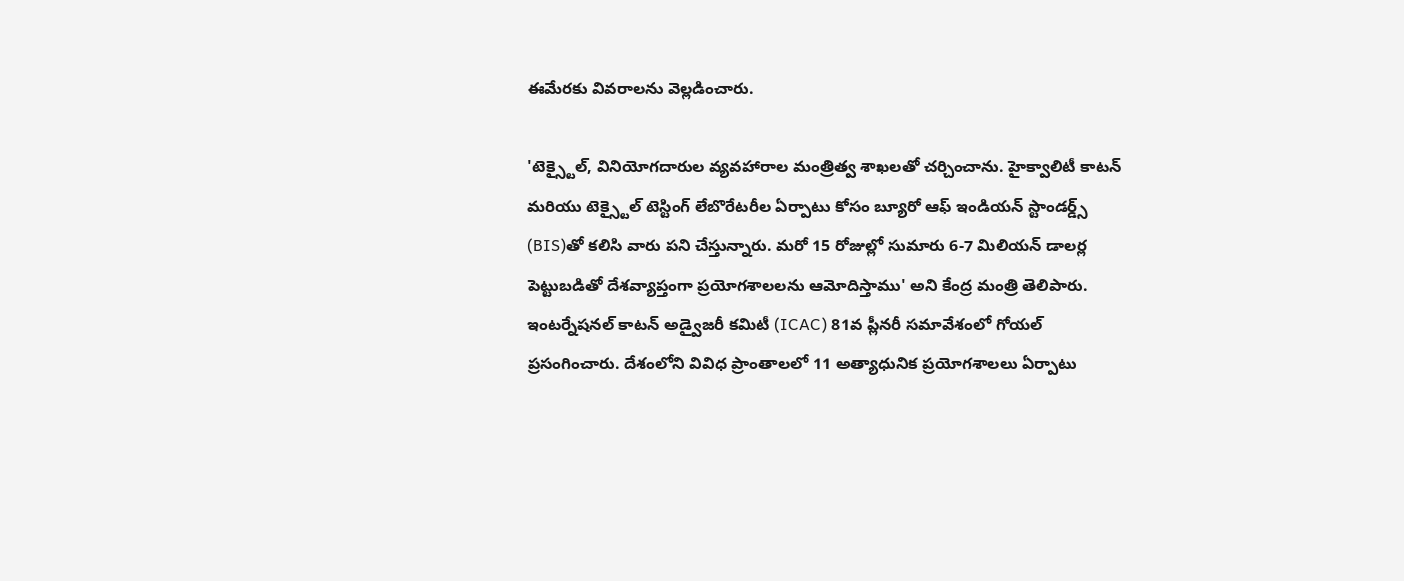ఈమేరకు వివరాలను వెల్లడించారు.

'టెక్స్టైల్, వినియోగదారుల వ్యవహారాల మంత్రిత్వ శాఖలతో చర్చించాను. హైక్వాలిటీ కాటన్ మరియు టెక్స్టైల్ టెస్టింగ్ లేబొరేటరీల ఏర్పాటు కోసం బ్యూరో ఆఫ్ ఇండియన్ స్టాండర్డ్స్ (BIS)తో కలిసి వారు పని చేస్తున్నారు. మరో 15 రోజుల్లో సుమారు 6-7 మిలియన్ డాలర్ల పెట్టుబడితో దేశవ్యాప్తంగా ప్రయోగశాలలను ఆమోదిస్తాము' అని కేంద్ర మంత్రి తెలిపారు.
ఇంటర్నేషనల్ కాటన్ అడ్వైజరీ కమిటీ (ICAC) 81వ ప్లీనరీ సమావేశంలో గోయల్ ప్రసంగించారు. దేశంలోని వివిధ ప్రాంతాలలో 11 అత్యాధునిక ప్రయోగశాలలు ఏర్పాటు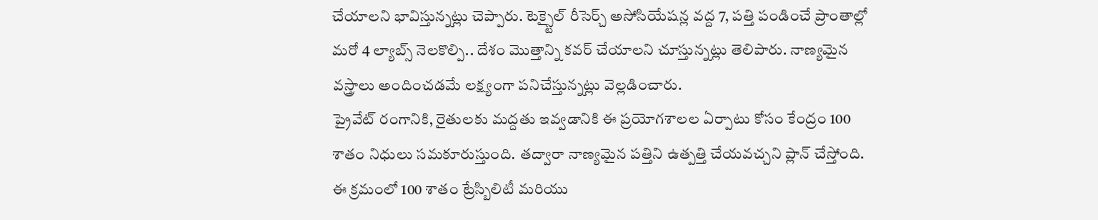చేయాలని భావిస్తున్నట్లు చెప్పారు. టెక్స్టైల్ రీసెర్చ్ అసోసియేషన్ల వద్ద 7, పత్తి పండించే ప్రాంతాల్లో మరో 4 ల్యాబ్స్ నెలకొల్పి.. దేశం మొత్తాన్ని కవర్ చేయాలని చూస్తున్నట్లు తెలిపారు. నాణ్యమైన వస్త్రాలు అందించడమే లక్ష్యంగా పనిచేస్తున్నట్లు వెల్లడించారు.
ప్రైవేట్ రంగానికి, రైతులకు మద్దతు ఇవ్వడానికి ఈ ప్రయోగశాలల ఏర్పాటు కోసం కేంద్రం 100 శాతం నిధులు సమకూరుస్తుంది. తద్వారా నాణ్యమైన పత్తిని ఉత్పత్తి చేయవచ్చని ప్లాన్ చేస్తోంది. ఈ క్రమంలో 100 శాతం ట్రేస్బిలిటీ మరియు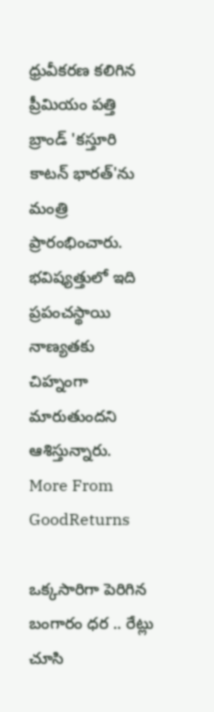ధ్రువీకరణ కలిగిన ప్రీమియం పత్తి బ్రాండ్ 'కస్తూరి కాటన్ భారత్'ను మంత్రి ప్రారంభించారు. భవిష్యత్తులో ఇది ప్రపంచస్థాయి నాణ్యతకు చిహ్నంగా మారుతుందని ఆశిస్తున్నారు.
More From GoodReturns

ఒక్కసారిగా పెరిగిన బంగారం ధర .. రేట్లు చూసి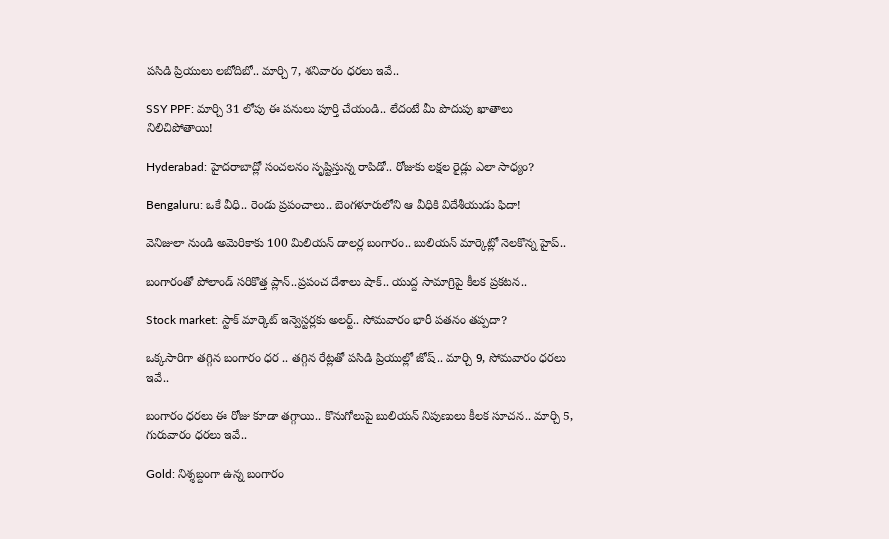పసిడి ప్రియులు లబోదిబో.. మార్చి 7, శనివారం ధరలు ఇవే..

SSY PPF: మార్చి 31 లోపు ఈ పనులు పూర్తి చేయండి.. లేదంటే మీ పొదుపు ఖాతాలు నిలిచిపోతాయి!

Hyderabad: హైదరాబాద్లో సంచలనం సృష్టిస్తున్న రాపిడో.. రోజుకు లక్షల రైడ్లు ఎలా సాధ్యం?

Bengaluru: ఒకే వీధి.. రెండు ప్రపంచాలు.. బెంగళూరులోని ఆ వీధికి విదేశీయుడు ఫిదా!

వెనిజులా నుండి అమెరికాకు 100 మిలియన్ డాలర్ల బంగారం.. బులియన్ మార్కెట్లో నెలకొన్న హైప్..

బంగారంతో పోలాండ్ సరికొత్త ప్లాన్..ప్రపంచ దేశాలు షాక్.. యుద్ద సామాగ్రిపై కీలక ప్రకటన..

Stock market: స్టాక్ మార్కెట్ ఇన్వెస్టర్లకు అలర్ట్.. సోమవారం భారీ పతనం తప్పదా?

ఒక్కసారిగా తగ్గిన బంగారం ధర .. తగ్గిన రేట్లతో పసిడి ప్రియుల్లో జోష్.. మార్చి 9, సోమవారం ధరలు ఇవే..

బంగారం ధరలు ఈ రోజు కూడా తగ్గాయి.. కొనుగోలుపై బులియన్ నిపుణులు కీలక సూచన.. మార్చి 5, గురువారం ధరలు ఇవే..

Gold: నిశ్శబ్దంగా ఉన్న బంగారం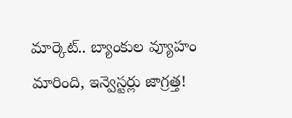మార్కెట్.. బ్యాంకుల వ్యూహం మారింది, ఇన్వెస్టర్లు జాగ్రత్త!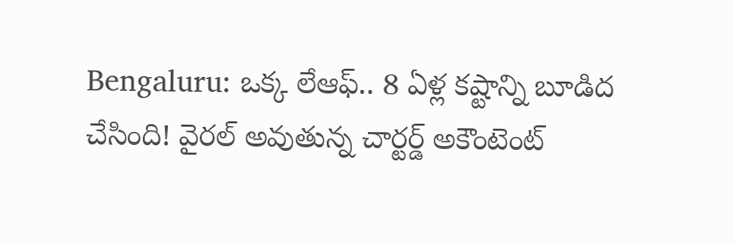Bengaluru: ఒక్క లేఆఫ్.. 8 ఏళ్ల కష్టాన్ని బూడిద చేసింది! వైరల్ అవుతున్న చార్టర్డ్ అకౌంటెంట్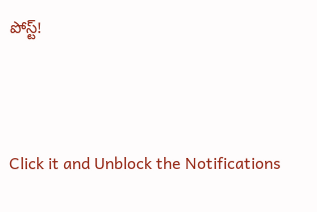పోస్ట్!



Click it and Unblock the Notifications